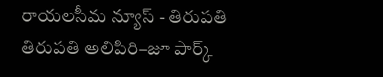రాయలసీమ న్యూస్ - తిరుపతి
తిరుపతి అలిపిరి–జూ పార్క్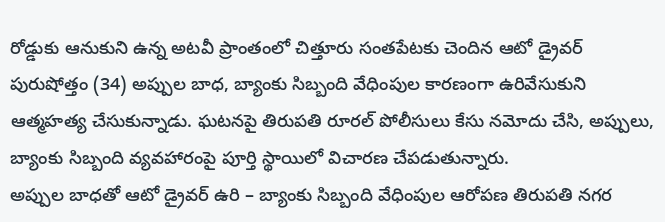రోడ్డుకు ఆనుకుని ఉన్న అటవీ ప్రాంతంలో చిత్తూరు సంతపేటకు చెందిన ఆటో డ్రైవర్ పురుషోత్తం (34) అప్పుల బాధ, బ్యాంకు సిబ్బంది వేధింపుల కారణంగా ఉరివేసుకుని ఆత్మహత్య చేసుకున్నాడు. ఘటనపై తిరుపతి రూరల్ పోలీసులు కేసు నమోదు చేసి, అప్పులు, బ్యాంకు సిబ్బంది వ్యవహారంపై పూర్తి స్థాయిలో విచారణ చేపడుతున్నారు.
అప్పుల బాధతో ఆటో డ్రైవర్ ఉరి – బ్యాంకు సిబ్బంది వేధింపుల ఆరోపణ తిరుపతి నగర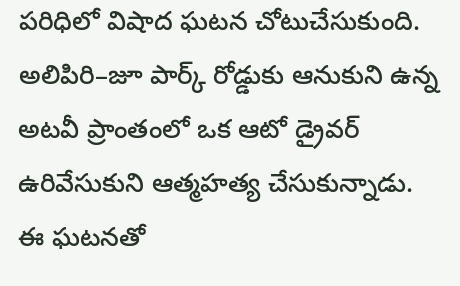పరిధిలో విషాద ఘటన చోటుచేసుకుంది. అలిపిరి–జూ పార్క్ రోడ్డుకు ఆనుకుని ఉన్న అటవీ ప్రాంతంలో ఒక ఆటో డ్రైవర్ ఉరివేసుకుని ఆత్మహత్య చేసుకున్నాడు.
ఈ ఘటనతో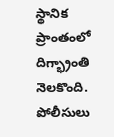స్థానిక ప్రాంతంలో దిగ్భ్రాంతి నెలకొంది. పోలీసులు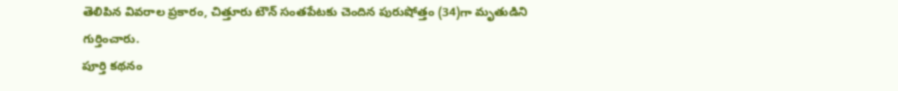తెలిపిన వివరాల ప్రకారం, చిత్తూరు టౌన్ సంతపేటకు చెందిన పురుషోత్తం (34)గా మృతుడిని గుర్తించారు.
పూర్తి కథనం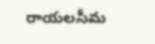రాయలసీమ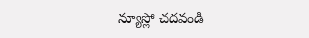న్యూస్లో చదవండి